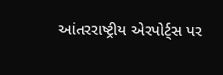આંતરરાષ્ટ્રીય એરપોર્ટ્સ પર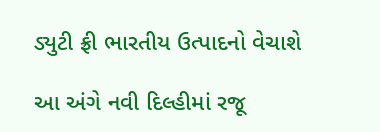ડ્યુટી ફ્રી ભારતીય ઉત્પાદનો વેચાશે

આ અંગે નવી દિલ્હીમાં રજૂ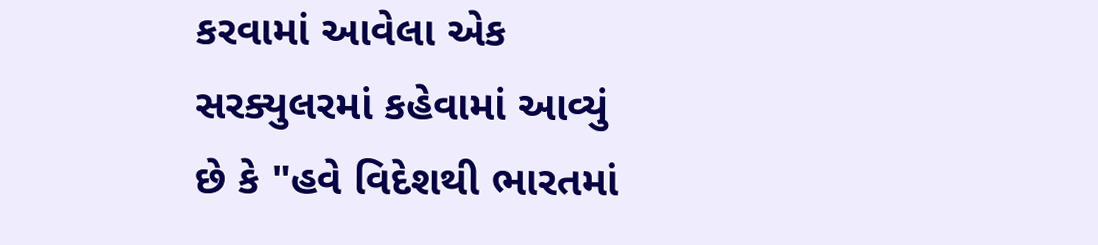કરવામાં આવેલા એક સરક્યુલરમાં કહેવામાં આવ્યું છે કે "હવે વિદેશથી ભારતમાં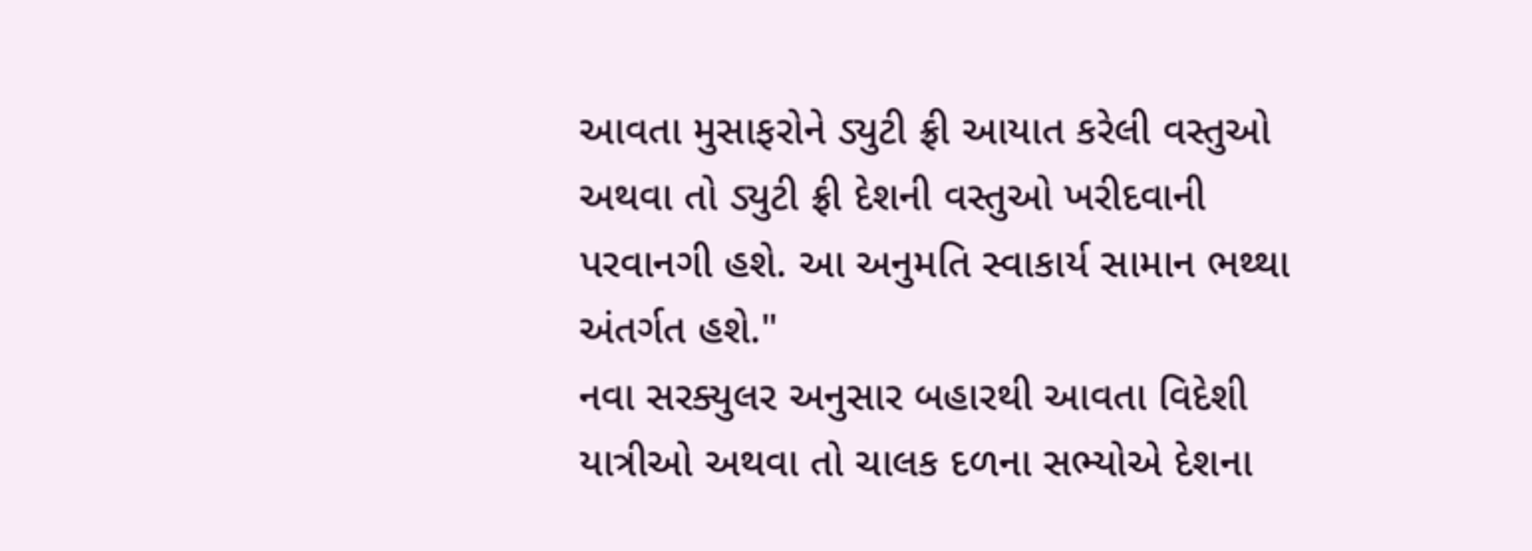આવતા મુસાફરોને ડ્યુટી ફ્રી આયાત કરેલી વસ્તુઓ અથવા તો ડ્યુટી ફ્રી દેશની વસ્તુઓ ખરીદવાની પરવાનગી હશે. આ અનુમતિ સ્વાકાર્ય સામાન ભથ્થા અંતર્ગત હશે."
નવા સરક્યુલર અનુસાર બહારથી આવતા વિદેશી યાત્રીઓ અથવા તો ચાલક દળના સભ્યોએ દેશના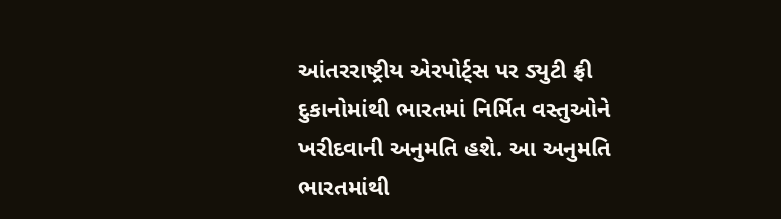આંતરરાષ્ટ્રીય એરપોર્ટ્સ પર ડ્યુટી ફ્રી દુકાનોમાંથી ભારતમાં નિર્મિત વસ્તુઓને ખરીદવાની અનુમતિ હશે. આ અનુમતિ ભારતમાંથી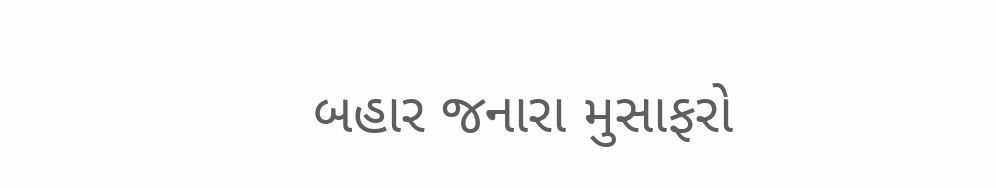બહાર જનારા મુસાફરો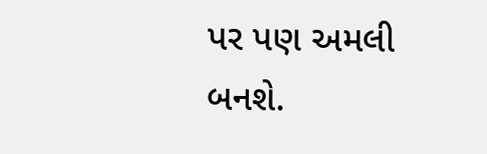પર પણ અમલી બનશે.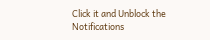Click it and Unblock the Notifications